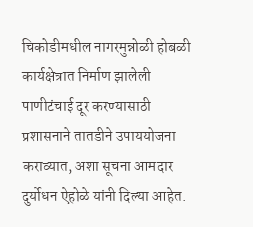चिकोडीमधील नागरमुन्नोळी होबळी कार्यक्षेत्रात निर्माण झालेली पाणीटंचाई दूर करण्यासाठी प्रशासनाने तातडीने उपाययोजना कराव्यात, अशा सूचना आमदार दुर्योधन ऐहोळे यांनी दिल्या आहेत.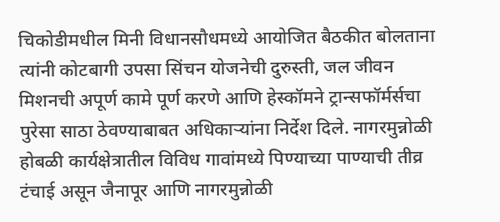चिकोडीमधील मिनी विधानसौधमध्ये आयोजित बैठकीत बोलताना त्यांनी कोटबागी उपसा सिंचन योजनेची दुरुस्ती, जल जीवन मिशनची अपूर्ण कामे पूर्ण करणे आणि हेस्कॉमने ट्रान्सफॉर्मर्सचा पुरेसा साठा ठेवण्याबाबत अधिकाऱ्यांना निर्देश दिले. नागरमुन्नोळी होबळी कार्यक्षेत्रातील विविध गावांमध्ये पिण्याच्या पाण्याची तीव्र टंचाई असून जैनापूर आणि नागरमुन्नोळी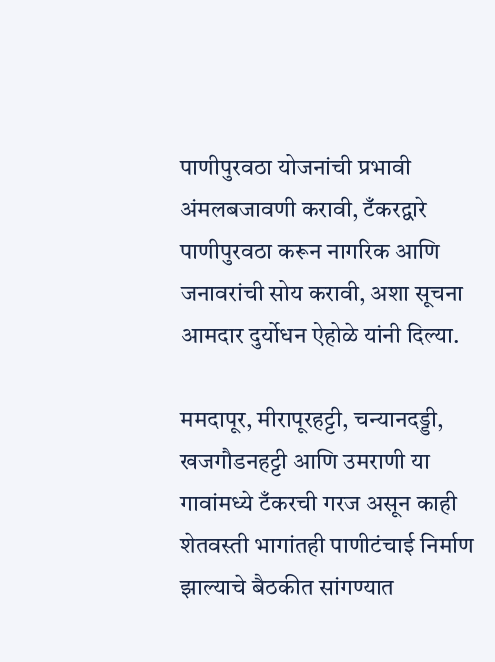पाणीपुरवठा योजनांची प्रभावी अंमलबजावणी करावी, टँकरद्वारे पाणीपुरवठा करून नागरिक आणि जनावरांची सोय करावी, अशा सूचना आमदार दुर्योधन ऐहोळे यांनी दिल्या.

ममदापूर, मीरापूरहट्टी, चन्यानदड्डी, खजगौडनहट्टी आणि उमराणी या गावांमध्ये टँकरची गरज असून काही शेतवस्ती भागांतही पाणीटंचाई निर्माण झाल्याचे बैठकीत सांगण्यात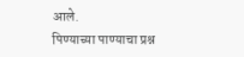आले.
पिण्याच्या पाण्याचा प्रश्न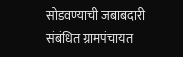सोडवण्याची जबाबदारी संबंधित ग्रामपंचायत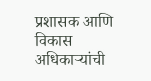प्रशासक आणि विकास अधिकाऱ्यांची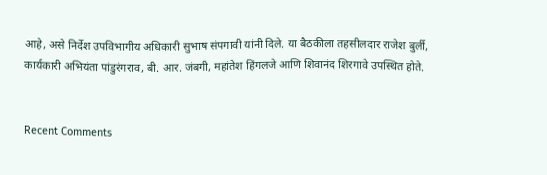आहे, असे निर्देश उपविभागीय अधिकारी सुभाष संपगावी यांनी दिले. या बैठकीला तहसीलदार राजेश बुर्ली, कार्यकारी अभियंता पांडुरंगराव, बी. आर. जंबगी, महांतेश हिंगलजे आणि शिवानंद शिरगावे उपस्थित होते.


Recent Comments